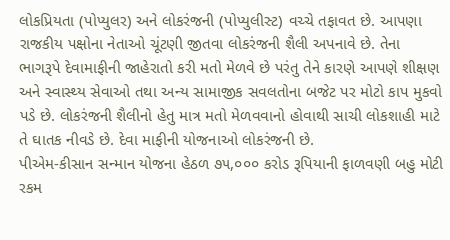લોકપ્રિયતા (પોપ્યુલર) અને લોકરંજની (પોપ્યુલીસ્ટ) વચ્ચે તફાવત છે. આપણા રાજકીય પક્ષોના નેતાઓ ચૂંટણી જીતવા લોકરંજની શૈલી અપનાવે છે. તેના ભાગરૂપે દેવામાફીની જાહેરાતો કરી મતો મેળવે છે પરંતુ તેને કારણે આપણે શીક્ષણ અને સ્વાસ્થ્ય સેવાઓ તથા અન્ય સામાજીક સવલતોના બજેટ પર મોટો કાપ મુકવો પડે છે. લોકરંજની શૈલીનો હેતુ માત્ર મતો મેળવવાનો હોવાથી સાચી લોકશાહી માટે તે ઘાતક નીવડે છે. દેવા માફીની યોજનાઓ લોકરંજની છે.
પીએમ-કીસાન સન્માન યોજના હેઠળ ૭૫,૦૦૦ કરોડ રૂપિયાની ફાળવણી બહુ મોટી રકમ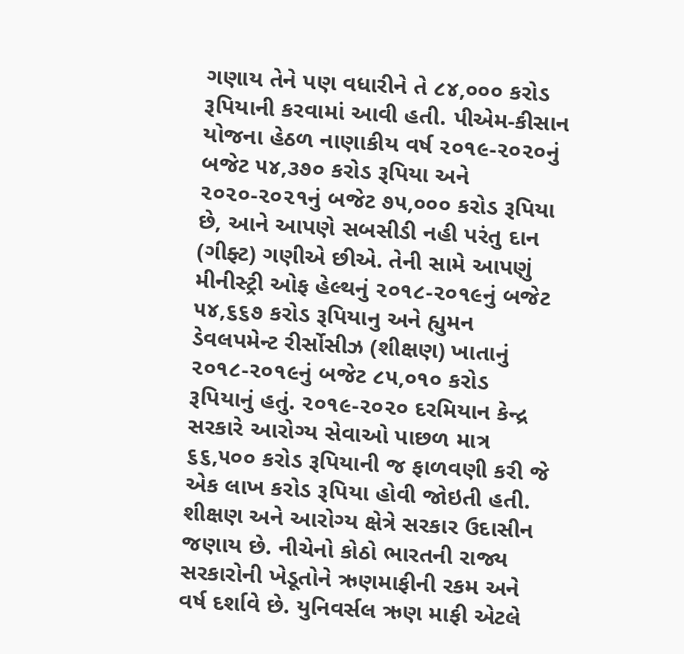ગણાય તેને પણ વધારીને તે ૮૪,૦૦૦ કરોડ રૂપિયાની કરવામાં આવી હતી. પીએમ-કીસાન યોજના હેઠળ નાણાકીય વર્ષ ૨૦૧૯-૨૦૨૦નું બજેટ ૫૪,૩૭૦ કરોડ રૂપિયા અને ૨૦૨૦-૨૦૨૧નું બજેટ ૭૫,૦૦૦ કરોડ રૂપિયા છે, આને આપણે સબસીડી નહી પરંતુ દાન (ગીફ્ટ) ગણીએ છીએ. તેની સામે આપણું મીનીસ્ટ્રી ઓફ હેલ્થનું ૨૦૧૮-૨૦૧૯નું બજેટ ૫૪,૬૬૭ કરોડ રૂપિયાનુ અને હ્યુમન ડેવલપમેન્ટ રીર્સોસીઝ (શીક્ષણ) ખાતાનું ૨૦૧૮-૨૦૧૯નું બજેટ ૮૫,૦૧૦ કરોડ રૂપિયાનું હતું. ૨૦૧૯-૨૦૨૦ દરમિયાન કેન્દ્ર સરકારે આરોગ્ય સેવાઓ પાછળ માત્ર ૬૬,૫૦૦ કરોડ રૂપિયાની જ ફાળવણી કરી જે એક લાખ કરોડ રૂપિયા હોવી જોઇતી હતી. શીક્ષણ અને આરોગ્ય ક્ષેત્રે સરકાર ઉદાસીન જણાય છે. નીચેનો કોઠો ભારતની રાજ્ય સરકારોની ખેડૂતોને ઋણમાફીની રકમ અને વર્ષ દર્શાવે છે. યુનિવર્સલ ઋણ માફી એટલે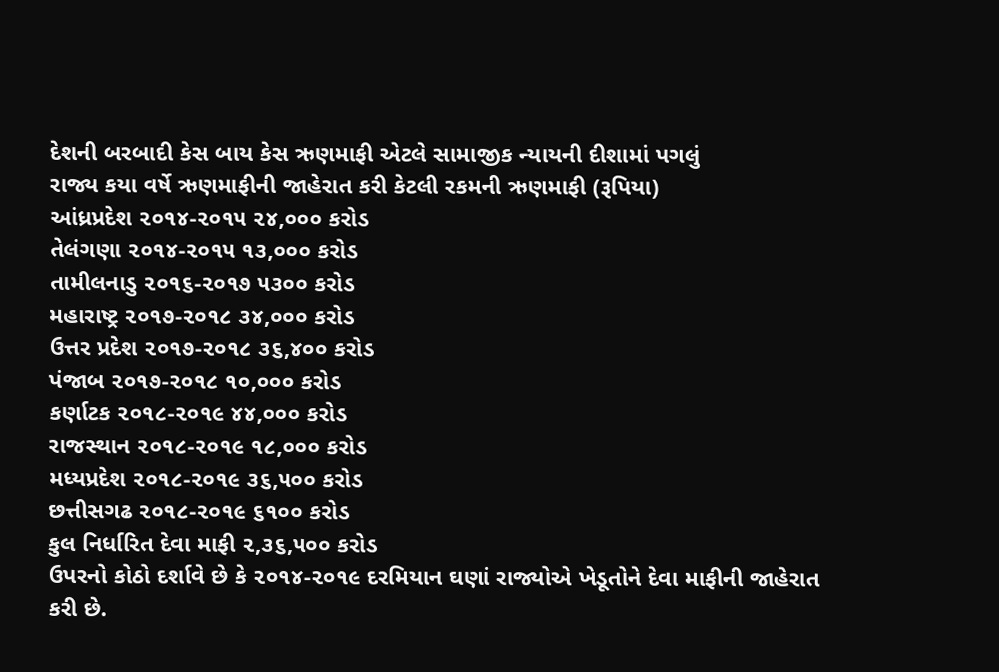દેશની બરબાદી કેસ બાય કેસ ઋણમાફી એટલે સામાજીક ન્યાયની દીશામાં પગલું
રાજ્ય કયા વર્ષે ઋણમાફીની જાહેરાત કરી કેટલી રકમની ઋણમાફી (રૂપિયા)
આંધ્રપ્રદેશ ૨૦૧૪-૨૦૧૫ ૨૪,૦૦૦ કરોડ
તેલંગણા ૨૦૧૪-૨૦૧૫ ૧૩,૦૦૦ કરોડ
તામીલનાડુ ૨૦૧૬-૨૦૧૭ ૫૩૦૦ કરોડ
મહારાષ્ટ્ર ૨૦૧૭-૨૦૧૮ ૩૪,૦૦૦ કરોડ
ઉત્તર પ્રદેશ ૨૦૧૭-૨૦૧૮ ૩૬,૪૦૦ કરોડ
પંજાબ ૨૦૧૭-૨૦૧૮ ૧૦,૦૦૦ કરોડ
કર્ણાટક ૨૦૧૮-૨૦૧૯ ૪૪,૦૦૦ કરોડ
રાજસ્થાન ૨૦૧૮-૨૦૧૯ ૧૮,૦૦૦ કરોડ
મધ્યપ્રદેશ ૨૦૧૮-૨૦૧૯ ૩૬,૫૦૦ કરોડ
છત્તીસગઢ ૨૦૧૮-૨૦૧૯ ૬૧૦૦ કરોડ
કુલ નિર્ધારિત દેવા માફી ૨,૩૬,૫૦૦ કરોડ
ઉપરનો કોઠો દર્શાવે છે કે ૨૦૧૪-૨૦૧૯ દરમિયાન ઘણાં રાજ્યોએ ખેડૂતોને દેવા માફીની જાહેરાત કરી છે.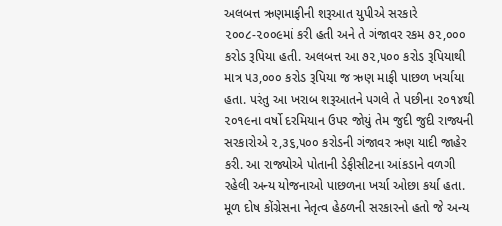અલબત્ત ઋણમાફીની શરૂઆત યુપીએ સરકારે ૨૦૦૮-૨૦૦૯માં કરી હતી અને તે ગંજાવર રકમ ૭૨,૦૦૦ કરોડ રૂપિયા હતી. અલબત્ત આ ૭૨,૫૦૦ કરોડ રૂપિયાથી માત્ર ૫૩,૦૦૦ કરોડ રૂપિયા જ ઋણ માફી પાછળ ખર્ચાયા હતા. પરંતુ આ ખરાબ શરૂઆતને પગલે તે પછીના ૨૦૧૪થી ૨૦૧૯ના વર્ષો દરમિયાન ઉપર જોયું તેમ જુદી જુદી રાજ્યની સરકારોએ ૨,૩૬,૫૦૦ કરોડની ગંજાવર ઋણ યાદી જાહેર કરી. આ રાજ્યોએ પોતાની ડેફીસીટના આંકડાને વળગી રહેલી અન્ય યોજનાઓ પાછળના ખર્ચા ઓછા કર્યા હતા. મૂળ દોષ કોંગ્રેસના નેતૃત્વ હેઠળની સરકારનો હતો જે અન્ય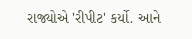રાજ્યોએ 'રીપીટ' કર્યો. આને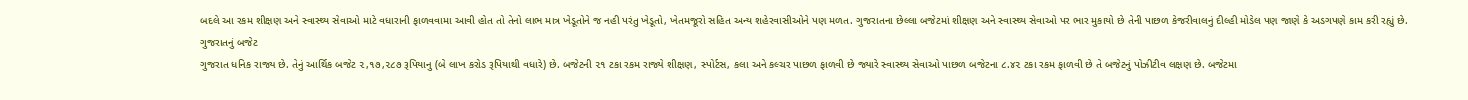બદલે આ રકમ શીક્ષણ અને સ્વાસ્થ્ય સેવાઓ માટે વધારાની ફાળવવામા આવી હોત તો તેનો લાભ માત્ર ખેડૂતોને જ નહી પરંતુ ખેડૂતો, ખેતમજૂરો સહિત અન્ય શહેરવાસીઓને પણ મળત. ગુજરાતના છેલ્લા બજેટમાં શીક્ષણ અને સ્વાસ્થ્ય સેવાઓ પર ભાર મુકાયો છે તેની પાછળ કેજરીવાલનું દીલ્હી મોડેલ પણ જાણે કે અડગપણે કામ કરી રહ્યું છે.
ગુજરાતનું બજેટ
ગુજરાત ધનિક રાજ્ય છે. તેનું આર્થિક બજેટ ૨,૧૭,૨૮૭ રૂપિયાનુ (બે લાખ કરોડ રૂપિયાથી વધારે) છે. બજેટની ૨૧ ટકા રકમ રાજ્યે શીક્ષણ, સ્પોર્ટસ, કલા અને કલ્ચર પાછળ ફાળવી છે જ્યારે સ્વાસ્થ્ય સેવાઓ પાછળ બજેટના ૮.૪૨ ટકા રકમ ફાળવી છે તે બજેટનું પોઝીટીવ લક્ષણ છે. બજેટમા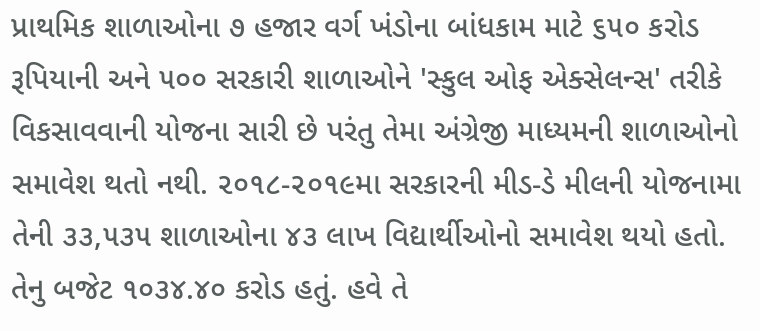પ્રાથમિક શાળાઓના ૭ હજાર વર્ગ ખંડોના બાંધકામ માટે ૬૫૦ કરોડ રૂપિયાની અને ૫૦૦ સરકારી શાળાઓને 'સ્કુલ ઓફ એક્સેલન્સ' તરીકે વિકસાવવાની યોજના સારી છે પરંતુ તેમા અંગ્રેજી માધ્યમની શાળાઓનો સમાવેશ થતો નથી. ૨૦૧૮-૨૦૧૯મા સરકારની મીડ-ડે મીલની યોજનામા તેની ૩૩,૫૩૫ શાળાઓના ૪૩ લાખ વિદ્યાર્થીઓનો સમાવેશ થયો હતો.
તેનુ બજેટ ૧૦૩૪.૪૦ કરોડ હતું. હવે તે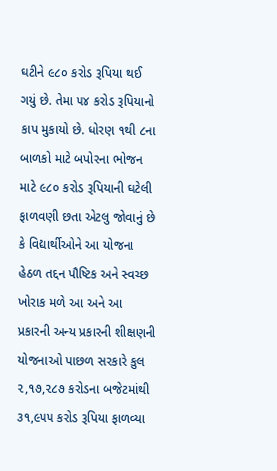ઘટીને ૯૮૦ કરોડ રૂપિયા થઈ ગયું છે. તેમા ૫૪ કરોડ રૂપિયાનો કાપ મુકાયો છે. ધોરણ ૧થી ૮ના બાળકો માટે બપોરના ભોજન માટે ૯૮૦ કરોડ રૂપિયાની ઘટેલી ફાળવણી છતા એટલુ જોવાનું છે કે વિદ્યાર્થીઓને આ યોજના હેઠળ તદ્દન પૌષ્ટિક અને સ્વચ્છ ખોરાક મળે આ અને આ પ્રકારની અન્ય પ્રકારની શીક્ષણની યોજનાઓ પાછળ સરકારે કુલ ૨,૧૭,૨૮૭ કરોડના બજેટમાંથી ૩૧,૯૫૫ કરોડ રૂપિયા ફાળવ્યા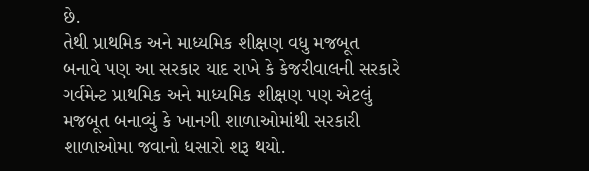છે.
તેથી પ્રાથમિક અને માધ્યમિક શીક્ષણ વધુ મજબૂત બનાવે પણ આ સરકાર યાદ રાખે કે કેજરીવાલની સરકારે ગર્વમેન્ટ પ્રાથમિક અને માધ્યમિક શીક્ષણ પણ એટલું મજબૂત બનાવ્યું કે ખાનગી શાળાઓમાંથી સરકારી શાળાઓમા જવાનો ધસારો શરૂ થયો.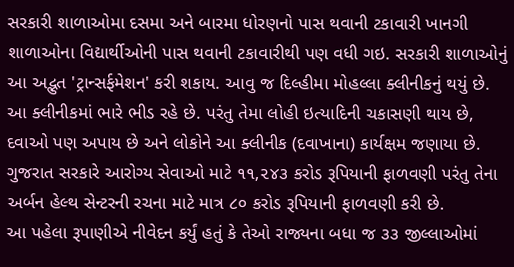સરકારી શાળાઓમા દસમા અને બારમા ધોરણનો પાસ થવાની ટકાવારી ખાનગી શાળાઓના વિદ્યાર્થીઓની પાસ થવાની ટકાવારીથી પણ વધી ગઇ. સરકારી શાળાઓનું આ અદ્ભુત 'ટ્રાન્સર્ફમેશન' કરી શકાય. આવુ જ દિલ્હીમા મોહલ્લા ક્લીનીકનું થયું છે. આ ક્લીનીકમાં ભારે ભીડ રહે છે. પરંતુ તેમા લોહી ઇત્યાદિની ચકાસણી થાય છે, દવાઓ પણ અપાય છે અને લોકોને આ ક્લીનીક (દવાખાના) કાર્યક્ષમ જણાયા છે. ગુજરાત સરકારે આરોગ્ય સેવાઓ માટે ૧૧,૨૪૩ કરોડ રૂપિયાની ફાળવણી પરંતુ તેના અર્બન હેલ્થ સેન્ટરની રચના માટે માત્ર ૮૦ કરોડ રૂપિયાની ફાળવણી કરી છે.
આ પહેલા રૂપાણીએ નીવેદન કર્યું હતું કે તેઓ રાજ્યના બધા જ ૩૩ જીલ્લાઓમાં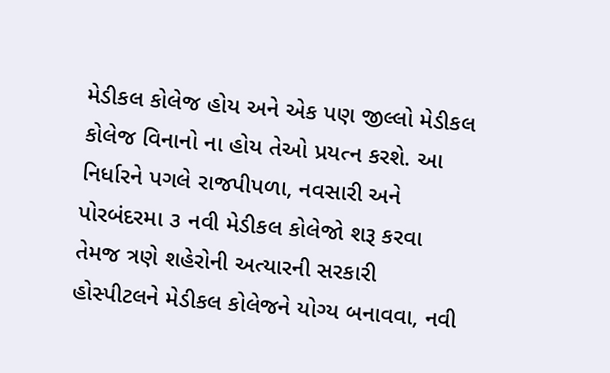મેડીકલ કોલેજ હોય અને એક પણ જીલ્લો મેડીકલ કોલેજ વિનાનો ના હોય તેઓ પ્રયત્ન કરશે. આ નિર્ધારને પગલે રાજપીપળા, નવસારી અને પોરબંદરમા ૩ નવી મેડીકલ કોલેજો શરૂ કરવા તેમજ ત્રણે શહેરોની અત્યારની સરકારી હોસ્પીટલને મેડીકલ કોલેજને યોગ્ય બનાવવા, નવી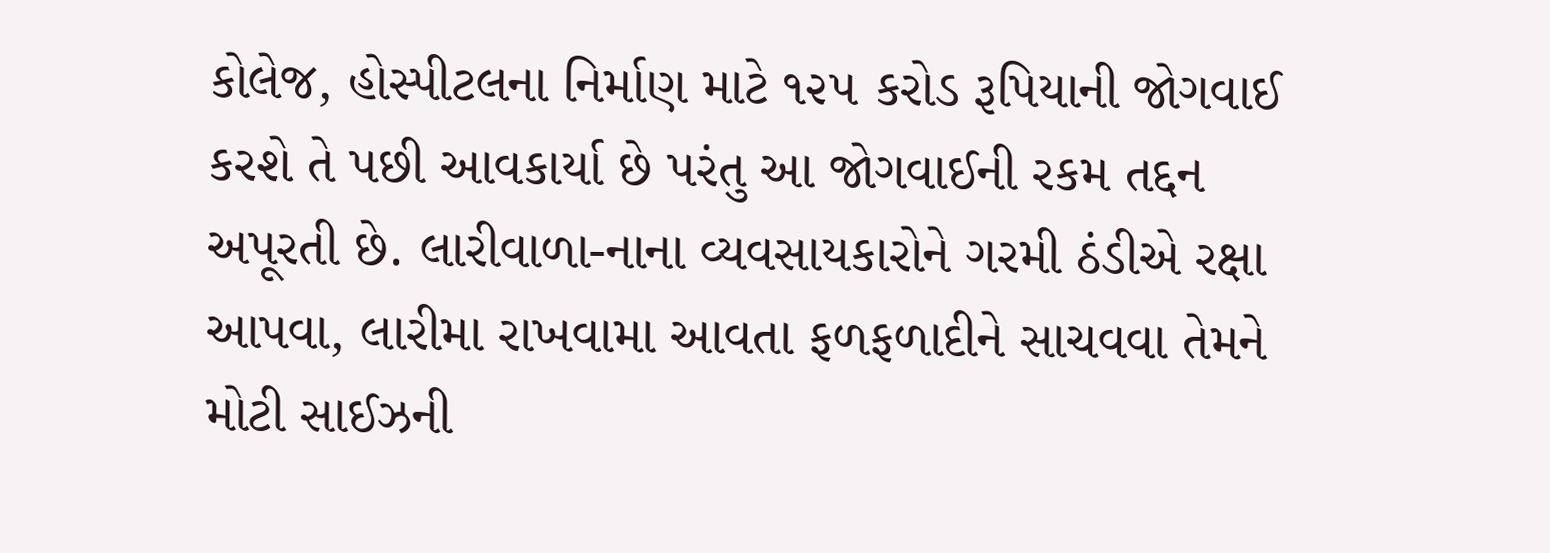કોલેજ, હોસ્પીટલના નિર્માણ માટે ૧૨૫ કરોડ રૂપિયાની જોગવાઈ કરશે તે પછી આવકાર્યા છે પરંતુ આ જોગવાઈની રકમ તદ્દન અપૂરતી છે. લારીવાળા-નાના વ્યવસાયકારોને ગરમી ઠંડીએ રક્ષા આપવા, લારીમા રાખવામા આવતા ફળફળાદીને સાચવવા તેમને મોટી સાઈઝની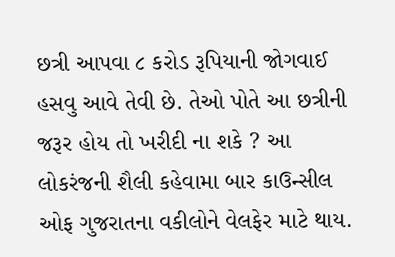છત્રી આપવા ૮ કરોડ રૂપિયાની જોગવાઈ હસવુ આવે તેવી છે. તેઓ પોતે આ છત્રીની જરૂર હોય તો ખરીદી ના શકે ? આ લોકરંજની શૈલી કહેવામા બાર કાઉન્સીલ ઓફ ગુજરાતના વકીલોને વેલફેર માટે થાય.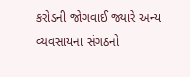કરોડની જોગવાઈ જ્યારે અન્ય વ્યવસાયના સંગઠનો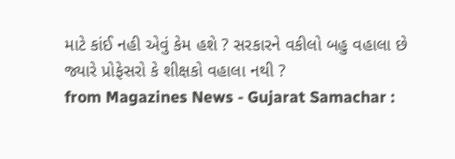માટે કાંઈ નહી એવું કેમ હશે ? સરકારને વકીલો બહુ વહાલા છે જ્યારે પ્રોફેસરો કે શીક્ષકો વહાલા નથી ?
from Magazines News - Gujarat Samachar :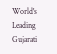World's Leading Gujarati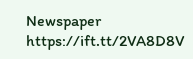Newspaper https://ift.tt/2VA8D8V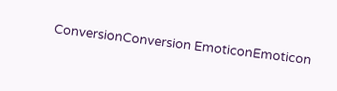ConversionConversion EmoticonEmoticon